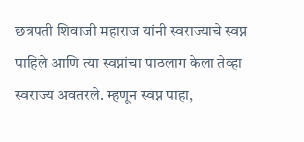छत्रपती शिवाजी महाराज यांनी स्वराज्याचे स्वप्न पाहिले आणि त्या स्वप्नांचा पाठलाग केला तेव्हा स्वराज्य अवतरले. म्हणून स्वप्न पाहा,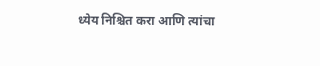ध्येय निश्चित करा आणि त्यांचा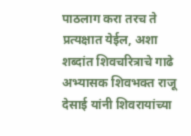पाठलाग करा तरच ते प्रत्यक्षात येईल, अशा शब्दांत शिवचरित्राचे गाढे अभ्यासक शिवभक्त राजू देसाई यांनी शिवरायांच्या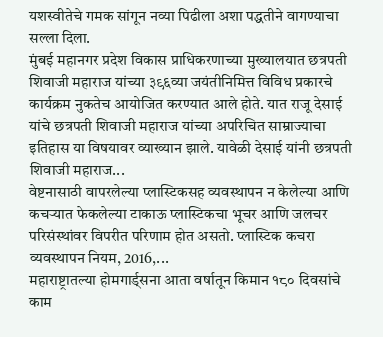यशस्वीतेचे गमक सांगून नव्या पिढीला अशा पद्धतीने वागण्याचा सल्ला दिला.
मुंबई महानगर प्रदेश विकास प्राधिकरणाच्या मुख्यालयात छत्रपती शिवाजी महाराज यांच्या ३९६व्या जयंतीनिमित्त विविध प्रकारचे कार्यक्रम नुकतेच आयोजित करण्यात आले होते. यात राजू देसाई यांचे छत्रपती शिवाजी महाराज यांच्या अपरिचित साम्राज्याचा इतिहास या विषयावर व्याख्यान झाले. यावेळी देसाई यांनी छत्रपती शिवाजी महाराज...
वेष्टनासाठी वापरलेल्या प्लास्टिकसह व्यवस्थापन न केलेल्या आणि कचऱ्यात फेकलेल्या टाकाऊ प्लास्टिकचा भूचर आणि जलचर परिसंस्थांवर विपरीत परिणाम होत असतो. प्लास्टिक कचरा व्यवस्थापन नियम, 2016,...
महाराष्ट्रातल्या होमगार्ड्सना आता वर्षातून किमान १८० दिवसांचे काम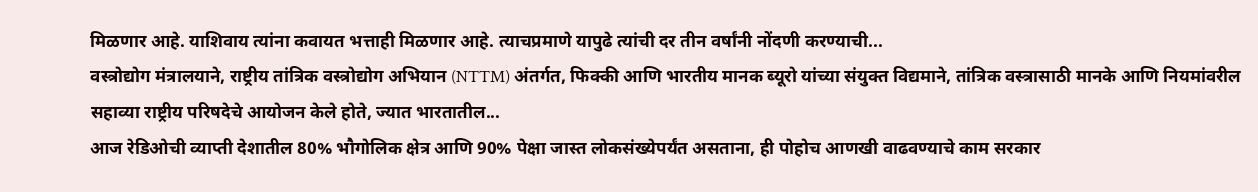मिळणार आहे. याशिवाय त्यांना कवायत भत्ताही मिळणार आहे. त्याचप्रमाणे यापुढे त्यांची दर तीन वर्षांनी नोंदणी करण्याची...
वस्त्रोद्योग मंत्रालयाने, राष्ट्रीय तांत्रिक वस्त्रोद्योग अभियान (NTTM) अंतर्गत, फिक्की आणि भारतीय मानक ब्यूरो यांच्या संयुक्त विद्यमाने, तांत्रिक वस्त्रासाठी मानके आणि नियमांवरील सहाव्या राष्ट्रीय परिषदेचे आयोजन केले होते, ज्यात भारतातील...
आज रेडिओची व्याप्ती देशातील 80% भौगोलिक क्षेत्र आणि 90% पेक्षा जास्त लोकसंख्येपर्यंत असताना, ही पोहोच आणखी वाढवण्याचे काम सरकार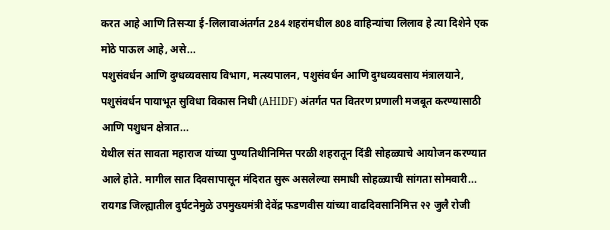करत आहे आणि तिसऱ्या ई-लिलावाअंतर्गत 284 शहरांमधील 808 वाहिन्यांचा लिलाव हे त्या दिशेने एक मोठे पाऊल आहे, असे...
पशुसंवर्धन आणि दुग्धव्यवसाय विभाग, मत्स्यपालन, पशुसंवर्धन आणि दुग्धव्यवसाय मंत्रालयाने, पशुसंवर्धन पायाभूत सुविधा विकास निधी (AHIDF) अंतर्गत पत वितरण प्रणाली मजबूत करण्यासाठी आणि पशुधन क्षेत्रात...
येथील संत सावता महाराज यांच्या पुण्यतिथीनिमित्त परळी शहरातून दिंडी सोहळ्याचे आयोजन करण्यात आले होते. मागील सात दिवसापासून मंदिरात सुरू असलेल्या समाधी सोहळ्याची सांगता सोमवारी...
रायगड जिल्ह्यातील दुर्घटनेमुळे उपमुख्यमंत्री देवेंद्र फडणवीस यांच्या वाढदिवसानिमित्त २२ जुलै रोजी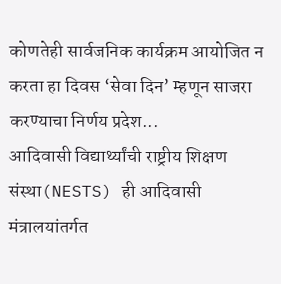कोणतेही सार्वजनिक कार्यक्रम आयोजित न करता हा दिवस ‘सेवा दिन’ म्हणून साजरा करण्याचा निर्णय प्रदेश...
आदिवासी विद्यार्थ्यांची राष्ट्रीय शिक्षण संस्था(NESTS) ही आदिवासी मंत्रालयांतर्गत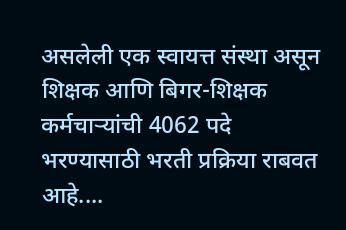असलेली एक स्वायत्त संस्था असून शिक्षक आणि बिगर-शिक्षक कर्मचाऱ्यांची 4062 पदे भरण्यासाठी भरती प्रक्रिया राबवत आहे....